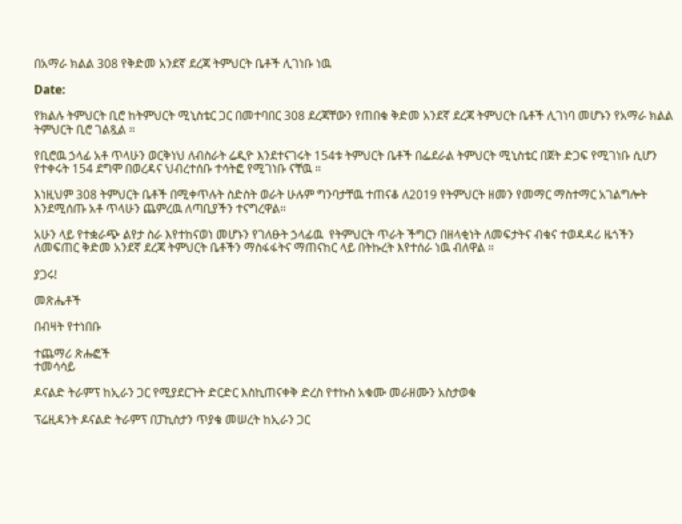በአማራ ክልል 308 የቅድመ አንደኛ ደረጃ ትምህርት ቤቶች ሊገነቡ ነዉ

Date:

የክልሉ ትምህርት ቢሮ ከትምህርት ሚኒስቴር ጋር በመተባበር 308 ደረጃቸውን የጠበቁ ቅድመ አንደኛ ደረጃ ትምህርት ቤቶች ሊገነባ መሆኑን የአማራ ክልል ትምህርት ቢሮ ገልጿል ።

የቢሮዉ ኃላፊ አቶ ጥላሁን ወርቅነህ ለብስራት ሬዲዮ እንደተናገሩት 154ቱ ትምህርት ቤቶች በፌደራል ትምህርት ሚኒስቴር በጀት ድጋፍ የሚገነቡ ሲሆን የተቀሩት 154 ደግሞ በወረዳና ህብረተሰቡ ተሳትፎ የሚገነቡ ናቸዉ ።

እነዚህም 308 ትምህርት ቤቶች በሚቀጥሉት ስድስት ወራት ሁሉም ግንባታቸዉ ተጠናቆ ለ2019 የትምህርት ዘመን የመማር ማስተማር አገልግሎት እንደሚሰጡ አቶ ጥላሁን ጨምረዉ ለጣቢያችን ተናግረዋል።

አሁን ላይ የተቋራጭ ልየታ ስራ እየተከናወነ መሆኑን የገለፁት ኃላፊዉ  የትምህርት ጥራት ችግርን በዘላቂነት ለመፍታትና ብቁና ተወዳዳሪ ዜጎችን ለመፍጠር ቅድመ አንደኛ ደረጃ ትምህርት ቤቶችን ማስፋፋትና ማጠናከር ላይ በትኩረት እየተሰራ ነዉ ብለዋል ።

ያጋሩ!

መጽሔቶች

በብዛት የተነበቡ

ተጨማሪ ጽሑፎች
ተመሳሳይ

ዶናልድ ትራምፕ ከኢራን ጋር የሚያደርጉት ድርድር እስኪጠናቀቅ ድረስ የተኩስ አቁሙ መራዘሙን አስታወቁ

ፕሬዚዳንት ዶናልድ ትራምፕ በፓኪስታን ጥያቄ መሠረት ከኢራን ጋር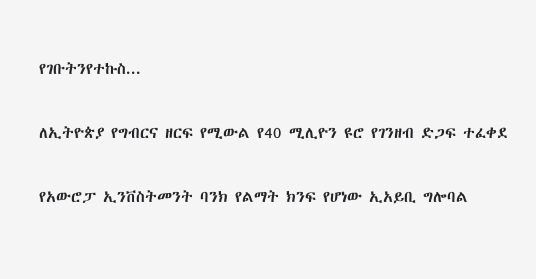የገቡትንየተኩስ...

ለኢትዮጵያ የግብርና ዘርፍ የሚውል የ40 ሚሊዮን ዩሮ የገንዘብ ድጋፍ ተፈቀደ

የአውሮፓ ኢንቨስትመንት ባንክ የልማት ክንፍ የሆነው ኢአይቢ ግሎባል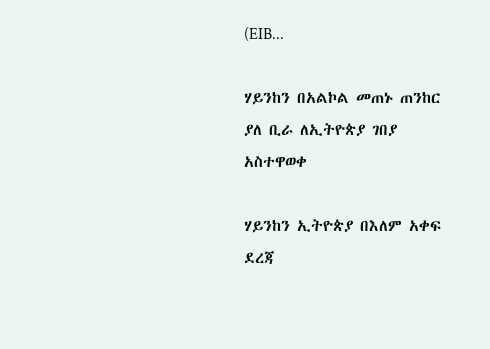(EIB...

ሃይንከን በአልኮል መጠኑ ጠንከር ያለ ቢራ ለኢትዮጵያ ገበያ አስተዋወቀ

ሃይንከን ኢትዮጵያ በእለም አቀፍ ደረጃ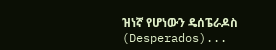ዝነኛ የሆነውን ዴሰፔራዶስ (Desperados)...